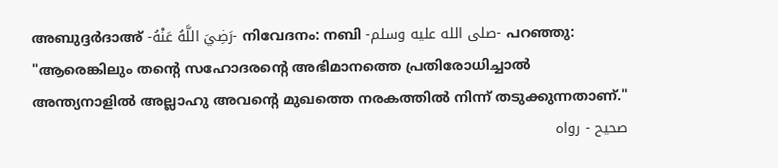അബുദ്ദർദാഅ് -رَضِيَ اللَّهُ عَنْهُ- നിവേദനം: നബി -صلى الله عليه وسلم- പറഞ്ഞു: "ആരെങ്കിലും തൻ്റെ സഹോദരൻ്റെ അഭിമാനത്തെ പ്രതിരോധിച്ചാൽ അന്ത്യനാളിൽ അല്ലാഹു അവന്റെ മുഖത്തെ നരകത്തിൽ നിന്ന് തടുക്കുന്നതാണ്."
صحيح - رواه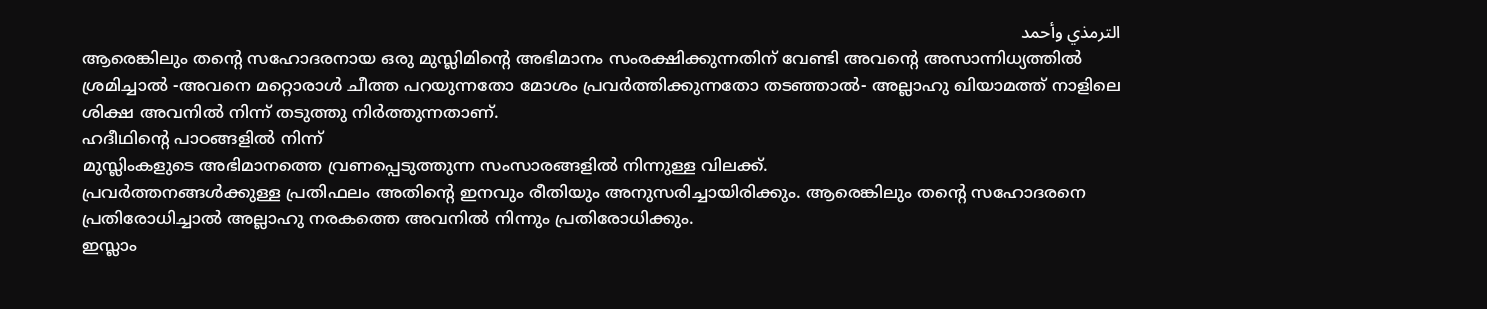الترمذي وأحمد
ആരെങ്കിലും തൻ്റെ സഹോദരനായ ഒരു മുസ്ലിമിൻ്റെ അഭിമാനം സംരക്ഷിക്കുന്നതിന് വേണ്ടി അവൻ്റെ അസാന്നിധ്യത്തിൽ ശ്രമിച്ചാൽ -അവനെ മറ്റൊരാൾ ചീത്ത പറയുന്നതോ മോശം പ്രവർത്തിക്കുന്നതോ തടഞ്ഞാൽ- അല്ലാഹു ഖിയാമത്ത് നാളിലെ ശിക്ഷ അവനിൽ നിന്ന് തടുത്തു നിർത്തുന്നതാണ്.
ഹദീഥിൻ്റെ പാഠങ്ങളിൽ നിന്ന്
മുസ്ലിംകളുടെ അഭിമാനത്തെ വ്രണപ്പെടുത്തുന്ന സംസാരങ്ങളിൽ നിന്നുള്ള വിലക്ക്.
പ്രവർത്തനങ്ങൾക്കുള്ള പ്രതിഫലം അതിൻ്റെ ഇനവും രീതിയും അനുസരിച്ചായിരിക്കും. ആരെങ്കിലും തൻ്റെ സഹോദരനെ പ്രതിരോധിച്ചാൽ അല്ലാഹു നരകത്തെ അവനിൽ നിന്നും പ്രതിരോധിക്കും.
ഇസ്ലാം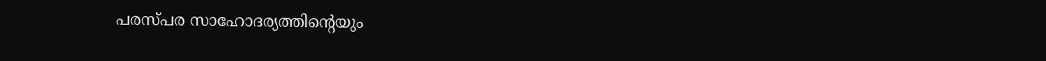പരസ്പര സാഹോദര്യത്തിൻ്റെയും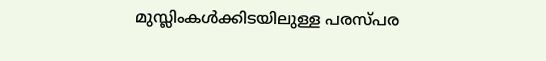മുസ്ലിംകൾക്കിടയിലുള്ള പരസ്പര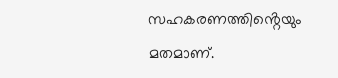സഹകരണത്തിൻ്റെയും മതമാണ്.